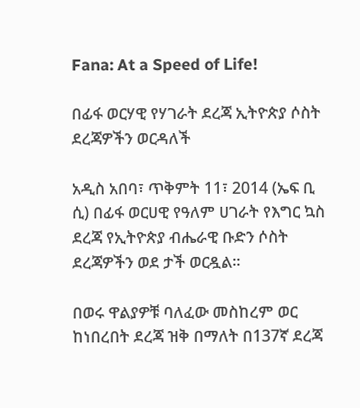Fana: At a Speed of Life!

በፊፋ ወርሃዊ የሃገራት ደረጃ ኢትዮጵያ ሶስት ደረጃዎችን ወርዳለች

አዲስ አበባ፣ ጥቅምት 11፣ 2014 (ኤፍ ቢ ሲ) በፊፋ ወርሀዊ የዓለም ሀገራት የእግር ኳስ ደረጃ የኢትዮጵያ ብሔራዊ ቡድን ሶስት ደረጃዎችን ወደ ታች ወርዷል፡፡

በወሩ ዋልያዎቹ ባለፈው መስከረም ወር ከነበረበት ደረጃ ዝቅ በማለት በ137ኛ ደረጃ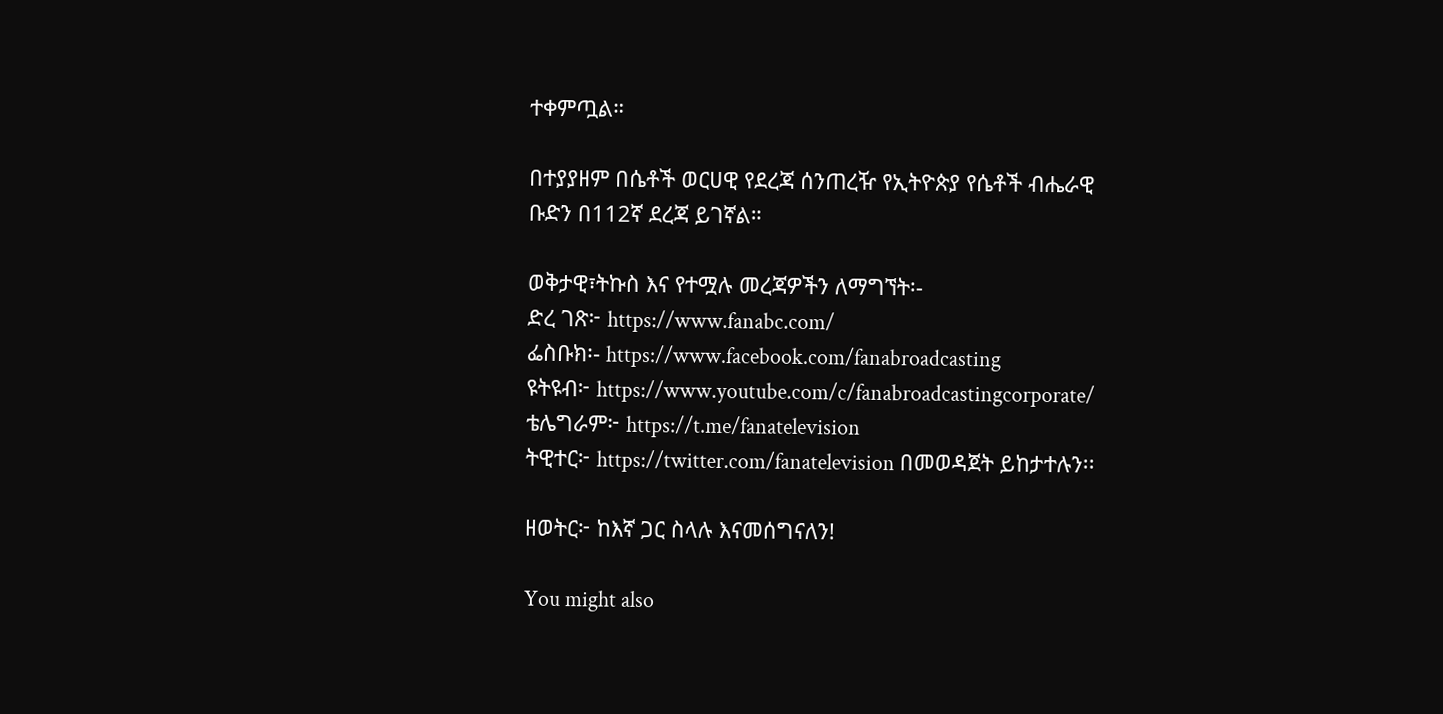ተቀምጧል።

በተያያዘም በሴቶች ወርሀዊ የደረጃ ሰንጠረዥ የኢትዮጵያ የሴቶች ብሔራዊ ቡድን በ112ኛ ደረጃ ይገኛል።

ወቅታዊ፣ትኩስ እና የተሟሉ መረጃዎችን ለማግኘት፡-
ድረ ገጽ፦ https://www.fanabc.com/
ፌስቡክ፡- https://www.facebook.com/fanabroadcasting
ዩትዩብ፦ https://www.youtube.com/c/fanabroadcastingcorporate/
ቴሌግራም፦ https://t.me/fanatelevision
ትዊተር፦ https://twitter.com/fanatelevision በመወዳጀት ይከታተሉን፡፡

ዘወትር፦ ከእኛ ጋር ስላሉ እናመሰግናለን!

You might also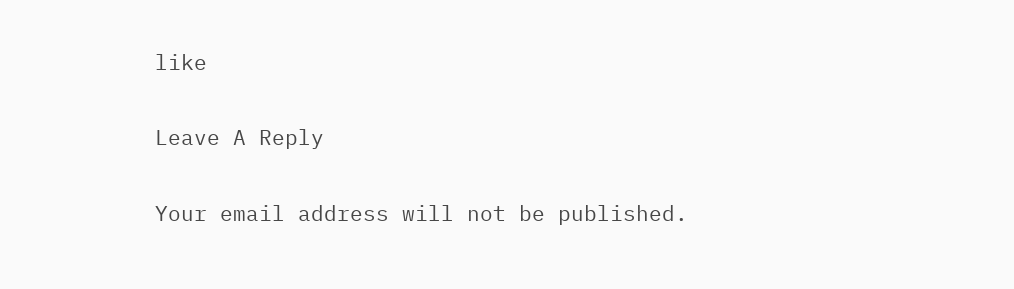like

Leave A Reply

Your email address will not be published.